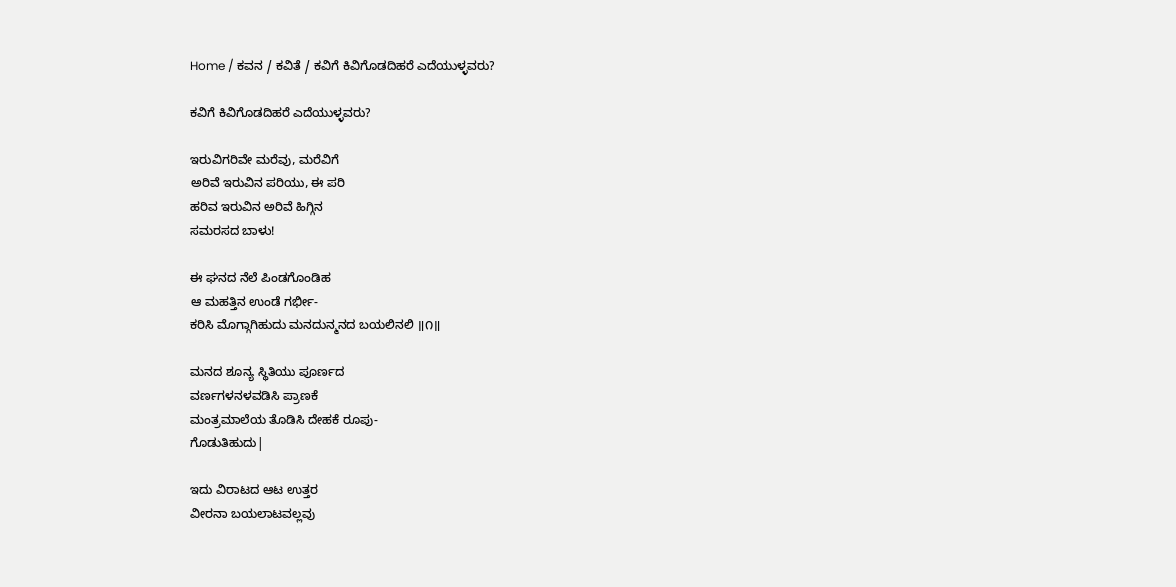Home / ಕವನ / ಕವಿತೆ / ಕವಿಗೆ ಕಿವಿಗೊಡದಿಹರೆ ಎದೆಯುಳ್ಳವರು?

ಕವಿಗೆ ಕಿವಿಗೊಡದಿಹರೆ ಎದೆಯುಳ್ಳವರು?

ಇರುವಿಗರಿವೇ ಮರೆವು, ಮರೆವಿಗೆ
ಅರಿವೆ ಇರುವಿನ ಪರಿಯು, ಈ ಪರಿ
ಹರಿವ ಇರುವಿನ ಅರಿವೆ ಹಿಗ್ಗಿನ
ಸಮರಸದ ಬಾಳು!

ಈ ಘನದ ನೆಲೆ ಪಿಂಡಗೊಂಡಿಹ
ಆ ಮಹತ್ತಿನ ಉಂಡೆ ಗರ್ಭೀ-
ಕರಿಸಿ ಮೊಗ್ಗಾಗಿಹುದು ಮನದುನ್ಮನದ ಬಯಲಿನಲಿ ॥೧॥

ಮನದ ಶೂನ್ಯ ಸ್ಥಿತಿಯು ಪೂರ್ಣದ
ವರ್ಣಗಳನಳವಡಿಸಿ ಪ್ರಾಣಕೆ
ಮಂತ್ರಮಾಲೆಯ ತೊಡಿಸಿ ದೇಹಕೆ ರೂಪು-
ಗೊಡುತಿಹುದು|

ಇದು ವಿರಾಟದ ಆಟ ಉತ್ತರ
ವೀರನಾ ಬಯಲಾಟವಲ್ಲವು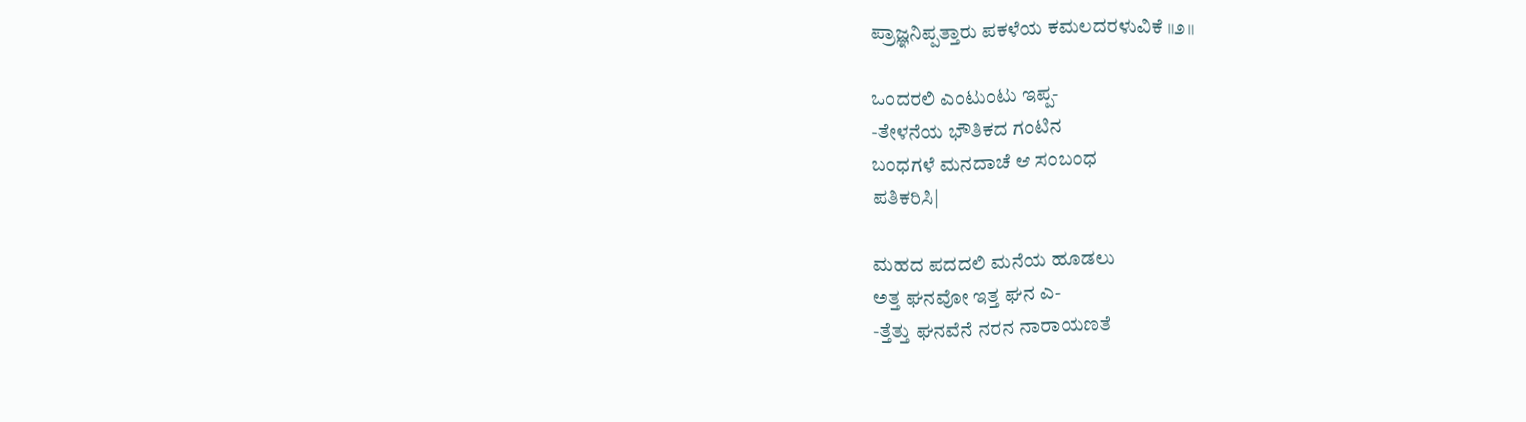ಪ್ರಾಜ್ಞನಿಪ್ಪತ್ತಾರು ಪಕಳೆಯ ಕಮಲದರಳುವಿಕೆ ॥೨॥

ಒಂದರಲಿ ಎಂಟುಂಟು ಇಪ್ಪ-
-ತೇಳನೆಯ ಭೌತಿಕದ ಗಂಟಿನ
ಬಂಧಗಳೆ ಮನದಾಚೆ ಆ ಸಂಬಂಧ
ಪತಿಕರಿಸಿ|

ಮಹದ ಪದದಲಿ ಮನೆಯ ಹೂಡಲು
ಅತ್ತ ಘನವೋ ಇತ್ತ ಘನ ಎ-
-ತ್ತೆತ್ತು ಘನವೆನೆ ನರನ ನಾರಾಯಣತೆ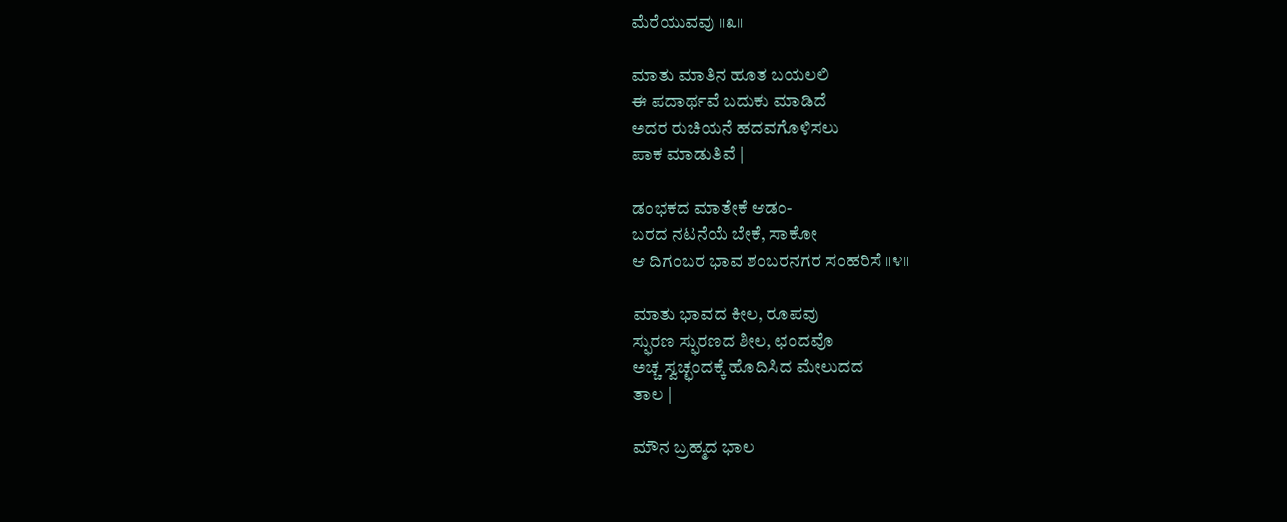ಮೆರೆಯುವವು ॥೩॥

ಮಾತು ಮಾತಿನ ಹೂತ ಬಯಲಲಿ
ಈ ಪದಾರ್ಥವೆ ಬದುಕು ಮಾಡಿದೆ
ಅದರ ರುಚಿಯನೆ ಹದವಗೊಳಿಸಲು
ಪಾಕ ಮಾಡುತಿವೆ |

ಡಂಭಕದ ಮಾತೇಕೆ ಆಡಂ-
ಬರದ ನಟನೆಯೆ ಬೇಕೆ, ಸಾಕೋ
ಆ ದಿಗಂಬರ ಭಾವ ಶಂಬರನಗರ ಸಂಹರಿಸೆ ॥೪॥

ಮಾತು ಭಾವದ ಕೀಲ, ರೂಪವು
ಸ್ಫುರಣ ಸ್ಫುರಣದ ಶೀಲ, ಛಂದವೊ
ಅಚ್ಚ ಸ್ವಚ್ಛಂದಕ್ಕೆ ಹೊದಿಸಿದ ಮೇಲುದದ
ತಾಲ |

ಮೌನ ಬ್ರಹ್ಮದ ಭಾಲ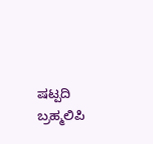ಷಟ್ಪದಿ
ಬ್ರಹ್ಮಲಿಪಿ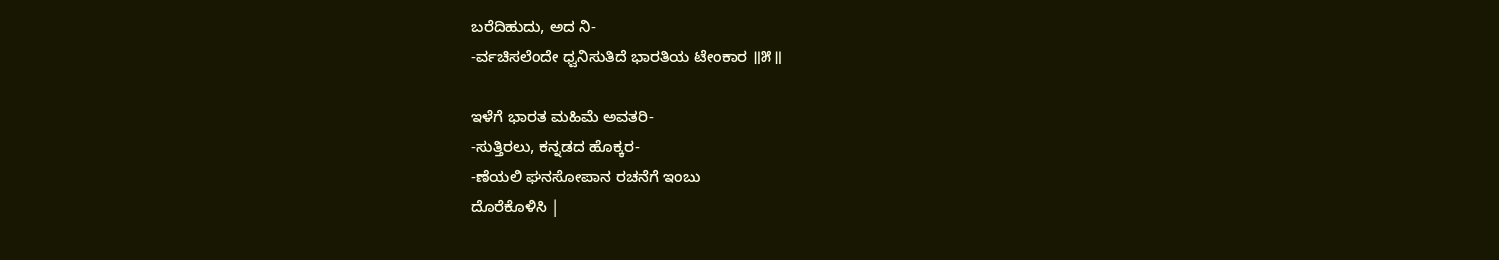ಬರೆದಿಹುದು, ಅದ ನಿ-
-ರ್ವಚಿಸಲೆಂದೇ ಧ್ವನಿಸುತಿದೆ ಭಾರತಿಯ ಟೇಂಕಾರ ॥೫॥

ಇಳೆಗೆ ಭಾರತ ಮಹಿಮೆ ಅವತರಿ-
-ಸುತ್ತಿರಲು, ಕನ್ನಡದ ಹೊಕ್ಕರ-
-ಣೆಯಲಿ ಘನಸೋಪಾನ ರಚನೆಗೆ ಇಂಬು
ದೊರೆಕೊಳಿಸಿ |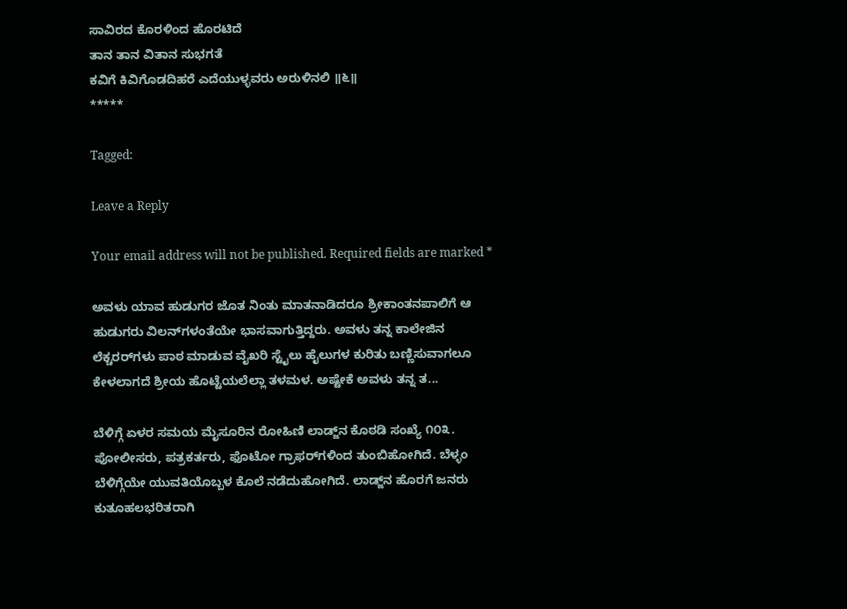ಸಾವಿರದ ಕೊರಳಿಂದ ಹೊರಟಿದೆ
ತಾನ ತಾನ ವಿತಾನ ಸುಭಗತೆ
ಕವಿಗೆ ಕಿವಿಗೊಡದಿಹರೆ ಎದೆಯುಳ್ಳವರು ಅರುಳಿನಲಿ ॥೬॥
*****

Tagged:

Leave a Reply

Your email address will not be published. Required fields are marked *

ಅವಳು ಯಾವ ಹುಡುಗರ ಜೊತ ನಿಂತು ಮಾತನಾಡಿದರೂ ಶ್ರೀಕಾಂತನಪಾಲಿಗೆ ಆ ಹುಡುಗರು ವಿಲನ್‌ಗಳಂತೆಯೇ ಭಾಸವಾಗುತ್ತಿದ್ದರು. ಅವಳು ತನ್ನ ಕಾಲೇಜಿನ ಲೆಕ್ಚರರ್‌ಗಳು ಪಾಠ ಮಾಡುವ ವೈಖರಿ ಸ್ಟೈಲು ಹೈಲುಗಳ ಕುರಿತು ಬಣ್ಣಿಸುವಾಗಲೂ ಕೇಳಲಾಗದೆ ಶ್ರೀಯ ಹೊಟ್ಟೆಯಲೆಲ್ಲಾ ತಳಮಳ. ಅಷ್ಟೇಕೆ ಅವಳು ತನ್ನ ತ...

ಬೆಳಿಗ್ಗೆ ಏಳರ ಸಮಯ ಮೈಸೂರಿನ ರೋಹಿಣಿ ಲಾಡ್ಜ್‌ನ ಕೊಠಡಿ ಸಂಖ್ಯೆ ೧೦೩. ಪೋಲೀಸರು, ಪತ್ರಕರ್ತರು, ಫೊಟೋ ಗ್ರಾಫರ್‌ಗಳಿಂದ ತುಂಬಿಹೋಗಿದೆ. ಬೆಳ್ಳಂ ಬೆಳಿಗ್ಗೆಯೇ ಯುವತಿಯೊಬ್ಬಳ ಕೊಲೆ ನಡೆದುಹೋಗಿದೆ. ಲಾಡ್ಜ್‌ನ ಹೊರಗೆ ಜನರು ಕುತೂಹಲಭರಿತರಾಗಿ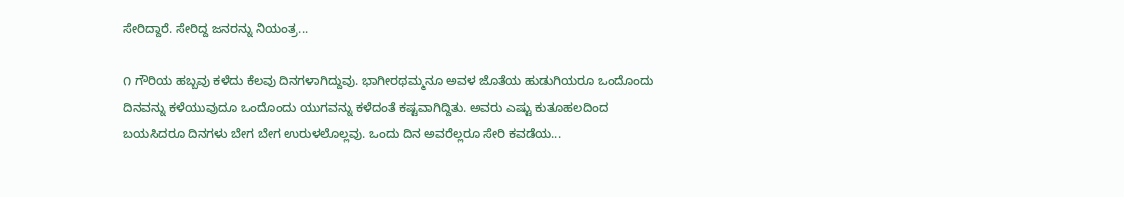ಸೇರಿದ್ದಾರೆ. ಸೇರಿದ್ದ ಜನರನ್ನು ನಿಯಂತ್ರ...

೧ ಗೌರಿಯ ಹಬ್ಬವು ಕಳೆದು ಕೆಲವು ದಿನಗಳಾಗಿದ್ದುವು. ಭಾಗೀರಥಮ್ಮನೂ ಅವಳ ಜೊತೆಯ ಹುಡುಗಿಯರೂ ಒಂದೊಂದು ದಿನವನ್ನು ಕಳೆಯುವುದೂ ಒಂದೊಂದು ಯುಗವನ್ನು ಕಳೆದಂತೆ ಕಷ್ಟವಾಗಿದ್ದಿತು. ಅವರು ಎಷ್ಟು ಕುತೂಹಲದಿಂದ ಬಯಸಿದರೂ ದಿನಗಳು ಬೇಗ ಬೇಗ ಉರುಳಲೊಲ್ಲವು. ಒಂದು ದಿನ ಅವರೆಲ್ಲರೂ ಸೇರಿ ಕವಡೆಯ...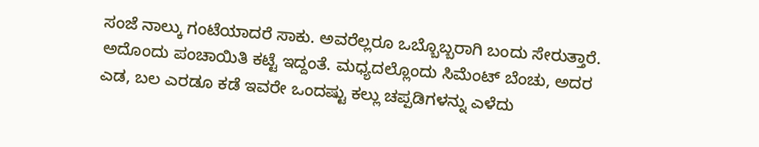ಸಂಜೆ ನಾಲ್ಕು ಗಂಟೆಯಾದರೆ ಸಾಕು. ಅವರೆಲ್ಲರೂ ಒಬ್ಬೊಬ್ಬರಾಗಿ ಬಂದು ಸೇರುತ್ತಾರೆ. ಅದೊಂದು ಪಂಚಾಯಿತಿ ಕಟ್ಟೆ ಇದ್ದಂತೆ. ಮಧ್ಯದಲ್ಲೊಂದು ಸಿಮೆಂಟ್ ಬೆಂಚು, ಅದರ ಎಡ, ಬಲ ಎರಡೂ ಕಡೆ ಇವರೇ ಒಂದಷ್ಟು ಕಲ್ಲು ಚಪ್ಪಡಿಗಳನ್ನು ಎಳೆದು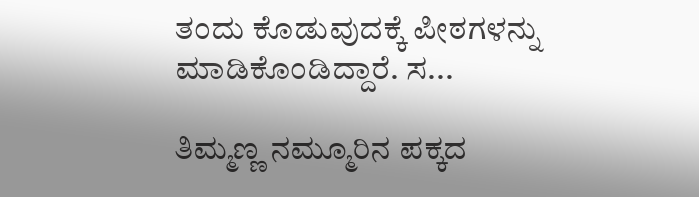ತಂದು ಕೊಡುವುದಕ್ಕೆ ಪೀಠಗಳನ್ನು ಮಾಡಿಕೊಂಡಿದ್ದಾರೆ. ಸ...

ತಿಮ್ಮಣ್ಣ ನಮ್ಮೂರಿನ ಪಕ್ಕದ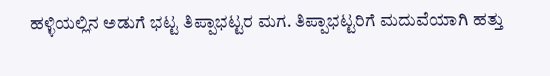ಹಳ್ಳಿಯಲ್ಲಿನ ಅಡುಗೆ ಭಟ್ಟ ತಿಪ್ಪಾಭಟ್ಟರ ಮಗ. ತಿಪ್ಪಾಭಟ್ಟರಿಗೆ ಮದುವೆಯಾಗಿ ಹತ್ತು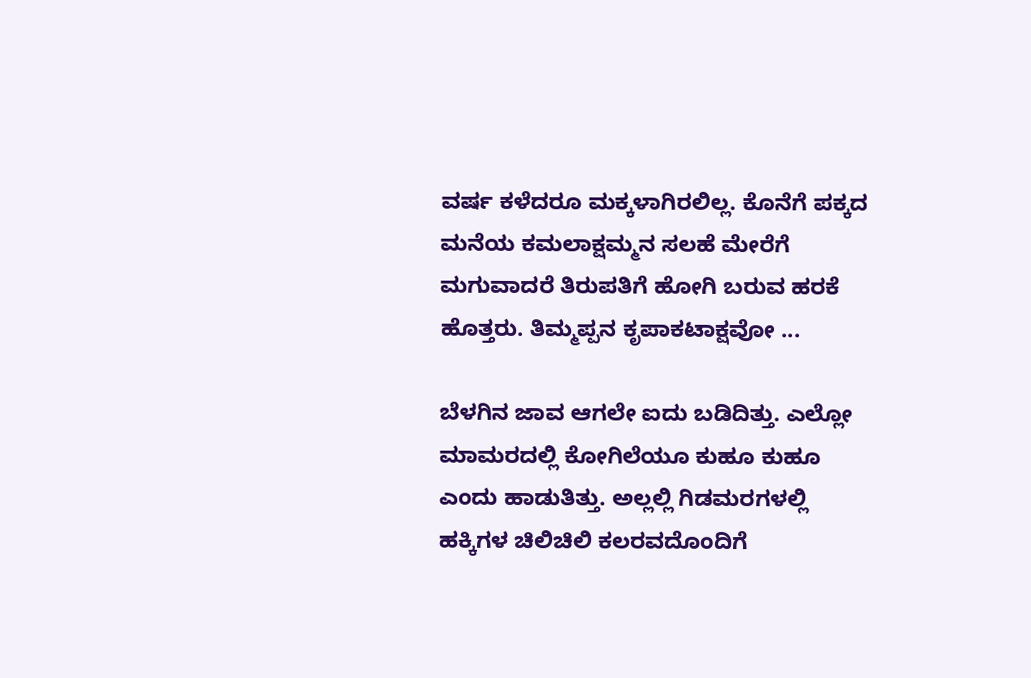ವರ್ಷ ಕಳೆದರೂ ಮಕ್ಕಳಾಗಿರಲಿಲ್ಲ. ಕೊನೆಗೆ ಪಕ್ಕದ ಮನೆಯ ಕಮಲಾಕ್ಷಮ್ಮನ ಸಲಹೆ ಮೇರೆಗೆ ಮಗುವಾದರೆ ತಿರುಪತಿಗೆ ಹೋಗಿ ಬರುವ ಹರಕೆ ಹೊತ್ತರು. ತಿಮ್ಮಪ್ಪನ ಕೃಪಾಕಟಾಕ್ಷವೋ ...

ಬೆಳಗಿನ ಜಾವ ಆಗಲೇ ಐದು ಬಡಿದಿತ್ತು. ಎಲ್ಲೋ ಮಾಮರದಲ್ಲಿ ಕೋಗಿಲೆಯೂ ಕುಹೂ ಕುಹೂ ಎಂದು ಹಾಡುತಿತ್ತು. ಅಲ್ಲಲ್ಲಿ ಗಿಡಮರಗಳಲ್ಲಿ ಹಕ್ಕಿಗಳ ಚಿಲಿಚಿಲಿ ಕಲರವದೊಂದಿಗೆ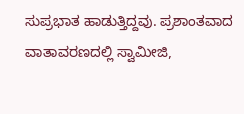ಸುಪ್ರಭಾತ ಹಾಡುತ್ತಿದ್ದವು. ಪ್ರಶಾಂತವಾದ ವಾತಾವರಣದಲ್ಲಿ ಸ್ವಾಮೀಜಿ,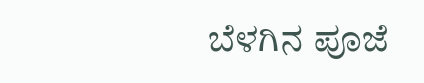ಬೆಳಗಿನ ಪೂಜೆ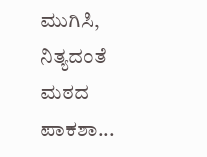ಮುಗಿಸಿ, ನಿತ್ಯದಂತೆ ಮಠದ ಪಾಕಶಾ...